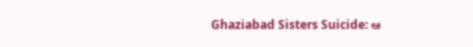Ghaziabad Sisters Suicide: ఆ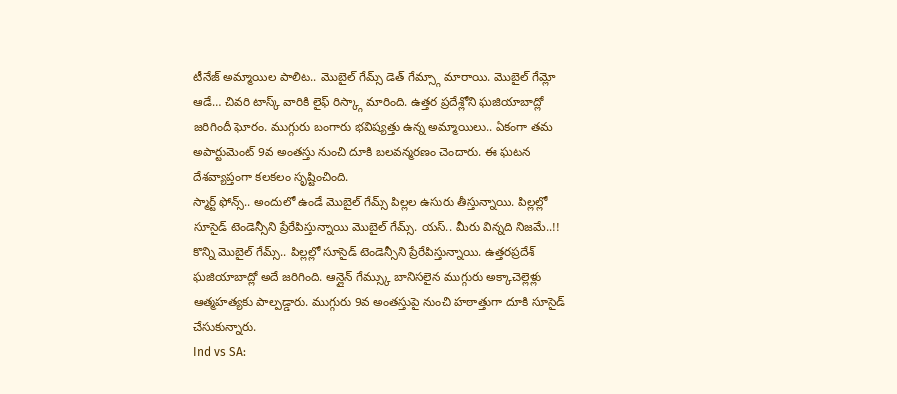టీనేజ్ అమ్మాయిల పాలిట.. మొబైల్ గేమ్స్ డెత్ గేమ్స్గా మారాయి. మొబైల్ గేమ్లో ఆడే… చివరి టాస్క్ వారికి లైఫ్ రిస్క్గా మారింది. ఉత్తర ప్రదేశ్లోని ఘజియాబాద్లో జరిగిందీ ఘోరం. ముగ్గురు బంగారు భవిష్యత్తు ఉన్న అమ్మాయిలు.. ఏకంగా తమ అపార్టుమెంట్ 9వ అంతస్తు నుంచి దూకి బలవన్మరణం చెందారు. ఈ ఘటన దేశవ్యాప్తంగా కలకలం సృష్టించింది.
స్మార్ట్ ఫోన్స్.. అందులో ఉండే మొబైల్ గేమ్స్ పిల్లల ఉసురు తీస్తున్నాయి. పిల్లల్లో సూసైడ్ టెండెన్సీని ప్రేరేపిస్తున్నాయి మొబైల్ గేమ్స్. యస్.. మీరు విన్నది నిజమే..!! కొన్ని మొబైల్ గేమ్స్.. పిల్లల్లో సూసైడ్ టెండెన్సీని ప్రేరేపిస్తున్నాయి. ఉత్తరప్రదేశ్ ఘజియాబాద్లో అదే జరిగింది. ఆన్లైన్ గేమ్స్కు బానిసలైన ముగ్గురు అక్కాచెల్లెళ్లు ఆత్మహత్యకు పాల్పడ్డారు. ముగ్గురు 9వ అంతస్తుపై నుంచి హఠాత్తుగా దూకి సూసైడ్ చేసుకున్నారు.
Ind vs SA: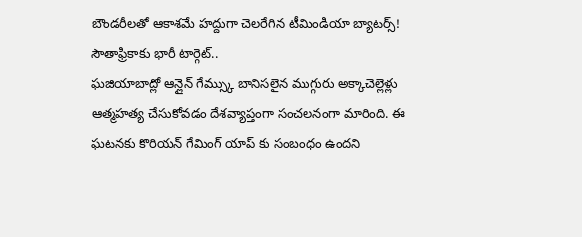బౌండరీలతో ఆకాశమే హద్దుగా చెలరేగిన టీమిండియా బ్యాటర్స్! సౌతాఫ్రికాకు భారీ టార్గెట్..
ఘజియాబాద్లో ఆన్లైన్ గేమ్స్కు బానిసలైన ముగ్గురు అక్కాచెల్లెళ్లు ఆత్మహత్య చేసుకోవడం దేశవ్యాప్తంగా సంచలనంగా మారింది. ఈ ఘటనకు కొరియన్ గేమింగ్ యాప్ కు సంబంధం ఉందని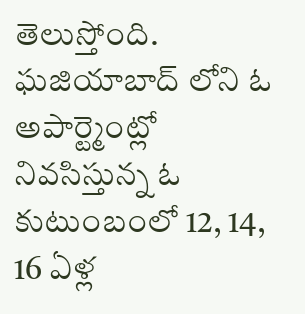తెలుస్తోంది. ఘజియాబాద్ లోని ఓ అపార్ట్మెంట్లో నివసిస్తున్న ఓ కుటుంబంలో 12, 14, 16 ఏళ్ల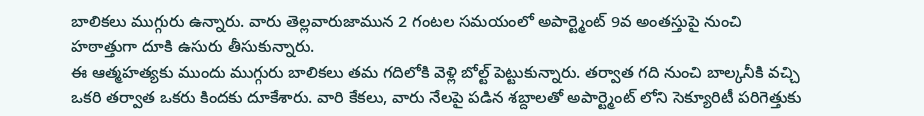బాలికలు ముగ్గురు ఉన్నారు. వారు తెల్లవారుజామున 2 గంటల సమయంలో అపార్ట్మెంట్ 9వ అంతస్తుపై నుంచి హఠాత్తుగా దూకి ఉసురు తీసుకున్నారు.
ఈ ఆత్మహత్యకు ముందు ముగ్గురు బాలికలు తమ గదిలోకి వెళ్లి బోల్ట్ పెట్టుకున్నారు. తర్వాత గది నుంచి బాల్కనీకి వచ్చి ఒకరి తర్వాత ఒకరు కిందకు దూకేశారు. వారి కేకలు, వారు నేలపై పడిన శబ్దాలతో అపార్ట్మెంట్ లోని సెక్యూరిటీ పరిగెత్తుకు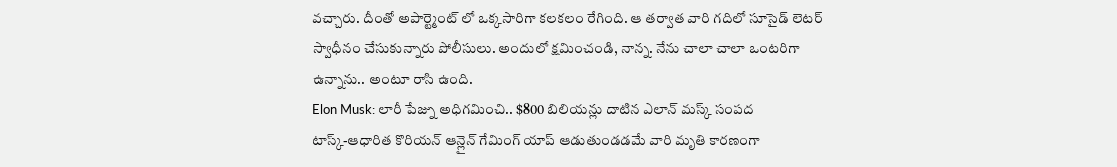వచ్చారు. దీంతో అపార్ట్మెంట్ లో ఒక్కసారిగా కలకలం రేగింది. ఆ తర్వాత వారి గదిలో సూసైడ్ లెటర్ స్వాధీనం చేసుకున్నారు పోలీసులు. అందులో క్షమించండి, నాన్న. నేను చాలా చాలా ఒంటరిగా ఉన్నాను.. అంటూ రాసి ఉంది.
Elon Musk: లారీ పేజ్ను అధిగమించి.. $800 బిలియన్లు దాటిన ఎలాన్ మస్క్ సంపద
టాస్క్-ఆధారిత కొరియన్ ఆన్లైన్ గేమింగ్ యాప్ ఆడుతుండడమే వారి మృతి కారణంగా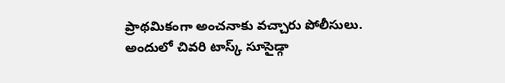ప్రాథమికంగా అంచనాకు వచ్చారు పోలీసులు. అందులో చివరి టాస్క్ సూసైడ్గా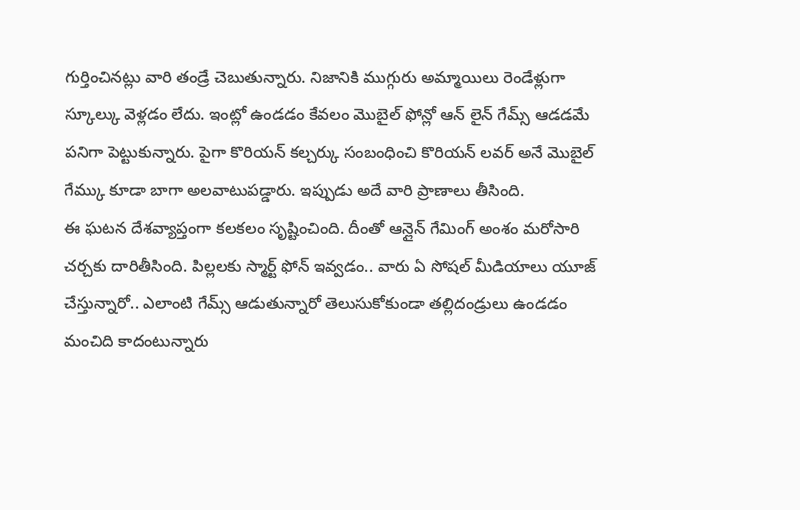గుర్తించినట్లు వారి తండ్రే చెబుతున్నారు. నిజానికి ముగ్గురు అమ్మాయిలు రెండేళ్లుగా స్కూల్కు వెళ్లడం లేదు. ఇంట్లో ఉండడం కేవలం మొబైల్ ఫోన్లో ఆన్ లైన్ గేమ్స్ ఆడడమే పనిగా పెట్టుకున్నారు. పైగా కొరియన్ కల్చర్కు సంబంధించి కొరియన్ లవర్ అనే మొబైల్ గేమ్కు కూడా బాగా అలవాటుపడ్డారు. ఇప్పుడు అదే వారి ప్రాణాలు తీసింది.
ఈ ఘటన దేశవ్యాప్తంగా కలకలం సృష్టించింది. దీంతో ఆన్లైన్ గేమింగ్ అంశం మరోసారి చర్చకు దారితీసింది. పిల్లలకు స్మార్ట్ ఫోన్ ఇవ్వడం.. వారు ఏ సోషల్ మీడియాలు యూజ్ చేస్తున్నారో.. ఎలాంటి గేమ్స్ ఆడుతున్నారో తెలుసుకోకుండా తల్లిదండ్రులు ఉండడం మంచిది కాదంటున్నారు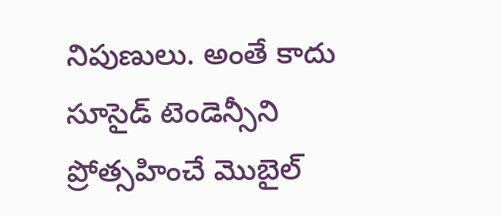నిపుణులు. అంతే కాదు సూసైడ్ టెండెన్సీని ప్రోత్సహించే మొబైల్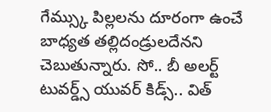గేమ్స్కు పిల్లలను దూరంగా ఉంచే బాధ్యత తల్లిదండ్రులదేనని చెబుతున్నారు. సో.. బీ అలర్ట్ టువర్డ్స్ యువర్ కిడ్స్.. విత్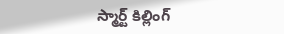స్మార్ట్ కిల్లింగ్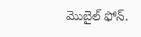మొబైల్ ఫోన్.